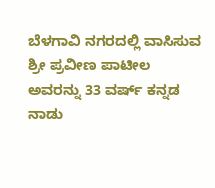ಬೆಳಗಾವಿ ನಗರದಲ್ಲಿ ವಾಸಿಸುವ ಶ್ರೀ ಪ್ರವೀಣ ಪಾಟೀಲ ಅವರನ್ನು 33 ವರ್ಷ್ ಕನ್ನಡ ನಾಡು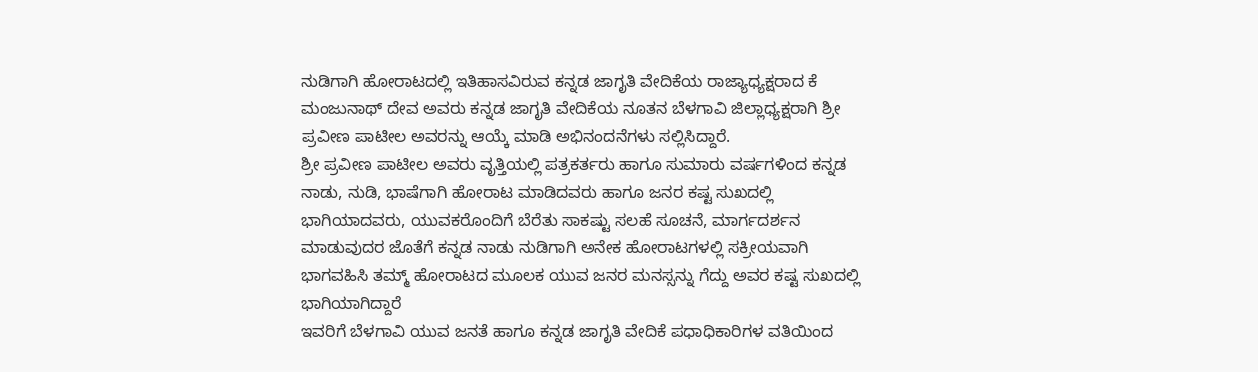ನುಡಿಗಾಗಿ ಹೋರಾಟದಲ್ಲಿ ಇತಿಹಾಸವಿರುವ ಕನ್ನಡ ಜಾಗೃತಿ ವೇದಿಕೆಯ ರಾಜ್ಯಾಧ್ಯಕ್ಷರಾದ ಕೆ ಮಂಜುನಾಥ್ ದೇವ ಅವರು ಕನ್ನಡ ಜಾಗೃತಿ ವೇದಿಕೆಯ ನೂತನ ಬೆಳಗಾವಿ ಜಿಲ್ಲಾಧ್ಯಕ್ಷರಾಗಿ ಶ್ರೀ ಪ್ರವೀಣ ಪಾಟೀಲ ಅವರನ್ನು ಆಯ್ಕೆ ಮಾಡಿ ಅಭಿನಂದನೆಗಳು ಸಲ್ಲಿಸಿದ್ದಾರೆ.
ಶ್ರೀ ಪ್ರವೀಣ ಪಾಟೀಲ ಅವರು ವೃತ್ತಿಯಲ್ಲಿ ಪತ್ರಕರ್ತರು ಹಾಗೂ ಸುಮಾರು ವರ್ಷಗಳಿಂದ ಕನ್ನಡ ನಾಡು, ನುಡಿ, ಭಾಷೆಗಾಗಿ ಹೋರಾಟ ಮಾಡಿದವರು ಹಾಗೂ ಜನರ ಕಷ್ಟ ಸುಖದಲ್ಲಿ ಭಾಗಿಯಾದವರು, ಯುವಕರೊಂದಿಗೆ ಬೆರೆತು ಸಾಕಷ್ಟು ಸಲಹೆ ಸೂಚನೆ, ಮಾರ್ಗದರ್ಶನ ಮಾಡುವುದರ ಜೊತೆಗೆ ಕನ್ನಡ ನಾಡು ನುಡಿಗಾಗಿ ಅನೇಕ ಹೋರಾಟಗಳಲ್ಲಿ ಸಕ್ರೀಯವಾಗಿ ಭಾಗವಹಿಸಿ ತಮ್ಮ್ ಹೋರಾಟದ ಮೂಲಕ ಯುವ ಜನರ ಮನಸ್ಸನ್ನು ಗೆದ್ದು ಅವರ ಕಷ್ಟ ಸುಖದಲ್ಲಿ ಭಾಗಿಯಾಗಿದ್ದಾರೆ
ಇವರಿಗೆ ಬೆಳಗಾವಿ ಯುವ ಜನತೆ ಹಾಗೂ ಕನ್ನಡ ಜಾಗೃತಿ ವೇದಿಕೆ ಪಧಾಧಿಕಾರಿಗಳ ವತಿಯಿಂದ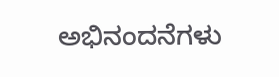ಅಭಿನಂದನೆಗಳು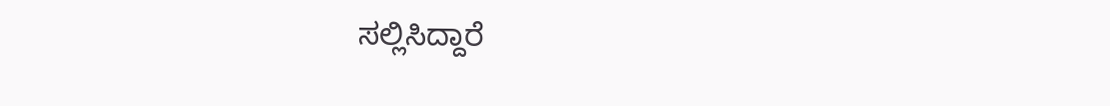ಸಲ್ಲಿಸಿದ್ದಾರೆ